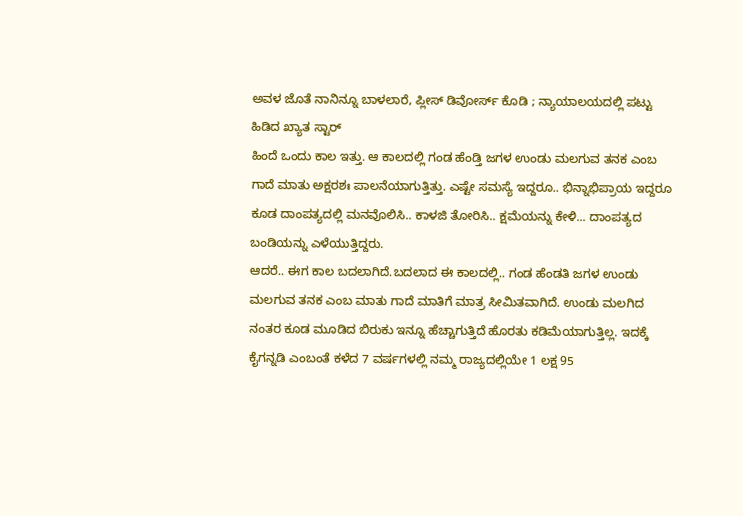ಅವಳ ಜೊತೆ ನಾನಿನ್ನೂ ಬಾಳಲಾರೆ, ಪ್ಲೀಸ್ ಡಿವೋರ್ಸ್ ಕೊಡಿ ; ನ್ಯಾಯಾಲಯದಲ್ಲಿ ಪಟ್ಟು ಹಿಡಿದ ಖ್ಯಾತ ಸ್ಟಾರ್
ಹಿಂದೆ ಒಂದು ಕಾಲ ಇತ್ತು. ಆ ಕಾಲದಲ್ಲಿ ಗಂಡ ಹೆಂಡ್ತಿ ಜಗಳ ಉಂಡು ಮಲಗುವ ತನಕ ಎಂಬ ಗಾದೆ ಮಾತು ಅಕ್ಷರಶಃ ಪಾಲನೆಯಾಗುತ್ತಿತ್ತು. ಎಷ್ಟೇ ಸಮಸ್ಯೆ ಇದ್ದರೂ.. ಭಿನ್ನಾಭಿಪ್ರಾಯ ಇದ್ದರೂ ಕೂಡ ದಾಂಪತ್ಯದಲ್ಲಿ ಮನವೊಲಿಸಿ.. ಕಾಳಜಿ ತೋರಿಸಿ.. ಕ್ಷಮೆಯನ್ನು ಕೇಳಿ... ದಾಂಪತ್ಯದ ಬಂಡಿಯನ್ನು ಎಳೆಯುತ್ತಿದ್ದರು.
ಆದರೆ.. ಈಗ ಕಾಲ ಬದಲಾಗಿದೆ.ಬದಲಾದ ಈ ಕಾಲದಲ್ಲಿ.. ಗಂಡ ಹೆಂಡತಿ ಜಗಳ ಉಂಡು ಮಲಗುವ ತನಕ ಎಂಬ ಮಾತು ಗಾದೆ ಮಾತಿಗೆ ಮಾತ್ರ ಸೀಮಿತವಾಗಿದೆ. ಉಂಡು ಮಲಗಿದ ನಂತರ ಕೂಡ ಮೂಡಿದ ಬಿರುಕು ಇನ್ನೂ ಹೆಚ್ಚಾಗುತ್ತಿದೆ ಹೊರತು ಕಡಿಮೆಯಾಗುತ್ತಿಲ್ಲ. ಇದಕ್ಕೆ ಕೈಗನ್ನಡಿ ಎಂಬಂತೆ ಕಳೆದ 7 ವರ್ಷಗಳಲ್ಲಿ ನಮ್ಮ ರಾಜ್ಯದಲ್ಲಿಯೇ 1 ಲಕ್ಷ 95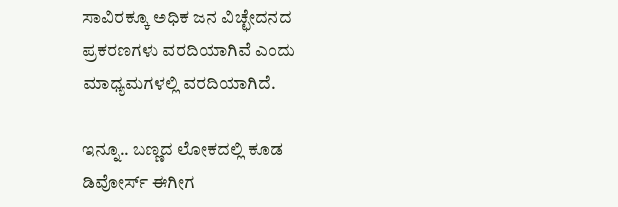ಸಾವಿರಕ್ಕೂ ಅಧಿಕ ಜನ ವಿಚ್ಛೇದನದ ಪ್ರಕರಣಗಳು ವರದಿಯಾಗಿವೆ ಎಂದು ಮಾಧ್ಯಮಗಳಲ್ಲಿ ವರದಿಯಾಗಿದೆ.

ಇನ್ನೂ.. ಬಣ್ಣದ ಲೋಕದಲ್ಲಿ ಕೂಡ ಡಿವೋರ್ಸ್ ಈಗೀಗ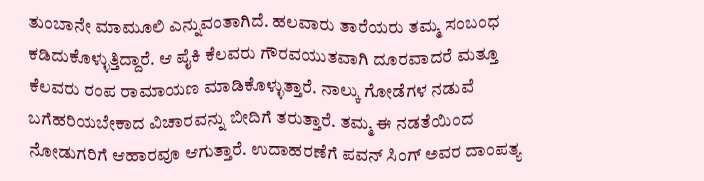ತುಂಬಾನೇ ಮಾಮೂಲಿ ಎನ್ನುವಂತಾಗಿದೆ. ಹಲವಾರು ತಾರೆಯರು ತಮ್ಮ ಸಂಬಂಧ ಕಡಿದುಕೊಳ್ಳುತ್ತಿದ್ದಾರೆ. ಆ ಪೈಕಿ ಕೆಲವರು ಗೌರವಯುತವಾಗಿ ದೂರವಾದರೆ ಮತ್ತೂ ಕೆಲವರು ರಂಪ ರಾಮಾಯಣ ಮಾಡಿಕೊಳ್ಳುತ್ತಾರೆ. ನಾಲ್ಕು ಗೋಡೆಗಳ ನಡುವೆ ಬಗೆಹರಿಯಬೇಕಾದ ವಿಚಾರವನ್ನು ಬೀದಿಗೆ ತರುತ್ತಾರೆ. ತಮ್ಮ ಈ ನಡತೆಯಿಂದ ನೋಡುಗರಿಗೆ ಆಹಾರವೂ ಆಗುತ್ತಾರೆ. ಉದಾಹರಣೆಗೆ ಪವನ್ ಸಿಂಗ್ ಅವರ ದಾಂಪತ್ಯ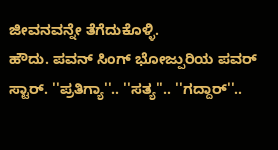ಜೀವನವನ್ನೇ ತೆಗೆದುಕೊಳ್ಳಿ.
ಹೌದು. ಪವನ್ ಸಿಂಗ್ ಭೋಜ್ಪುರಿಯ ಪವರ್ ಸ್ಟಾರ್. ''ಪ್ರತಿಗ್ಯಾ''.. ''ಸತ್ಯ''.. ''ಗದ್ದಾರ್''..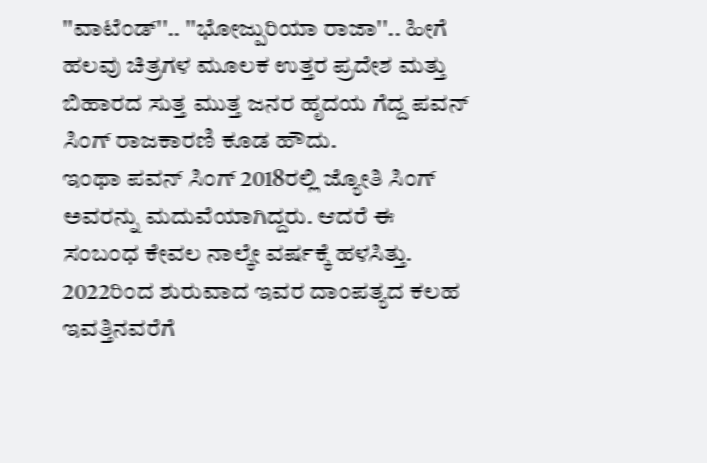''ವಾಟೆಂಡ್''.. ''ಭೋಜ್ಪುರಿಯಾ ರಾಜಾ''.. ಹೀಗೆ ಹಲವು ಚಿತ್ರಗಳ ಮೂಲಕ ಉತ್ತರ ಪ್ರದೇಶ ಮತ್ತು ಬಿಹಾರದ ಸುತ್ತ ಮುತ್ತ ಜನರ ಹೃದಯ ಗೆದ್ದ ಪವನ್ ಸಿಂಗ್ ರಾಜಕಾರಣಿ ಕೂಡ ಹೌದು.
ಇಂಥಾ ಪವನ್ ಸಿಂಗ್ 2018ರಲ್ಲಿ ಜ್ಯೋತಿ ಸಿಂಗ್ ಅವರನ್ನು ಮದುವೆಯಾಗಿದ್ದರು. ಆದರೆ ಈ ಸಂಬಂಧ ಕೇವಲ ನಾಲ್ಕೇ ವರ್ಷಕ್ಕೆ ಹಳಸಿತ್ತು. 2022ರಿಂದ ಶುರುವಾದ ಇವರ ದಾಂಪತ್ಯದ ಕಲಹ ಇವತ್ತಿನವರೆಗೆ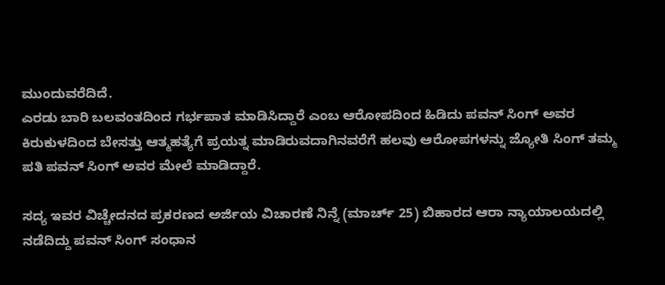ಮುಂದುವರೆದಿದೆ.
ಎರಡು ಬಾರಿ ಬಲವಂತದಿಂದ ಗರ್ಭಪಾತ ಮಾಡಿಸಿದ್ದಾರೆ ಎಂಬ ಆರೋಪದಿಂದ ಹಿಡಿದು ಪವನ್ ಸಿಂಗ್ ಅವರ ಕಿರುಕುಳದಿಂದ ಬೇಸತ್ತು ಆತ್ಮಹತ್ಯೆಗೆ ಪ್ರಯತ್ನ ಮಾಡಿರುವದಾಗಿನವರೆಗೆ ಹಲವು ಆರೋಪಗಳನ್ನು ಜ್ಯೋತಿ ಸಿಂಗ್ ತಮ್ಮ ಪತಿ ಪವನ್ ಸಿಂಗ್ ಅವರ ಮೇಲೆ ಮಾಡಿದ್ದಾರೆ.

ಸದ್ಯ ಇವರ ವಿಚ್ಚೇದನದ ಪ್ರಕರಣದ ಅರ್ಜಿಯ ವಿಚಾರಣೆ ನಿನ್ನೆ (ಮಾರ್ಚ್ 25) ಬಿಹಾರದ ಆರಾ ನ್ಯಾಯಾಲಯದಲ್ಲಿ ನಡೆದಿದ್ದು ಪವನ್ ಸಿಂಗ್ ಸಂಧಾನ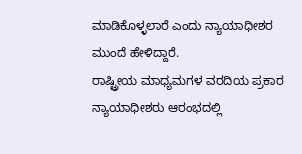ಮಾಡಿಕೊಳ್ಳಲಾರೆ ಎಂದು ನ್ಯಾಯಾಧೀಶರ ಮುಂದೆ ಹೇಳಿದ್ದಾರೆ.
ರಾಷ್ಟ್ರೀಯ ಮಾಧ್ಯಮಗಳ ವರದಿಯ ಪ್ರಕಾರ ನ್ಯಾಯಾಧೀಶರು ಆರಂಭದಲ್ಲಿ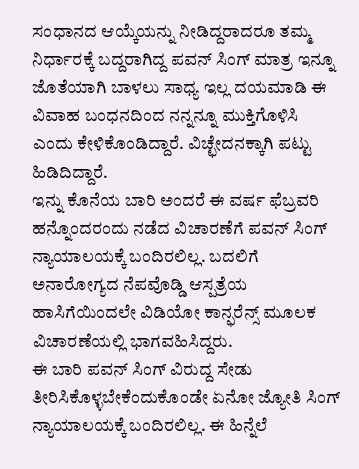ಸಂಧಾನದ ಆಯ್ಕೆಯನ್ನು ನೀಡಿದ್ದರಾದರೂ ತಮ್ಮ ನಿರ್ಧಾರಕ್ಕೆ ಬದ್ದರಾಗಿದ್ದ ಪವನ್ ಸಿಂಗ್ ಮಾತ್ರ ಇನ್ನೂ ಜೊತೆಯಾಗಿ ಬಾಳಲು ಸಾಧ್ಯ ಇಲ್ಲ ದಯಮಾಡಿ ಈ ವಿವಾಹ ಬಂಧನದಿಂದ ನನ್ನನ್ನೂ ಮುಕ್ತಿಗೊಳಿಸಿ ಎಂದು ಕೇಳಿಕೊಂಡಿದ್ದಾರೆ. ವಿಚ್ಛೇದನಕ್ಕಾಗಿ ಪಟ್ಟು ಹಿಡಿದಿದ್ದಾರೆ.
ಇನ್ನು ಕೊನೆಯ ಬಾರಿ ಅಂದರೆ ಈ ವರ್ಷ ಫೆಬ್ರವರಿ ಹನ್ನೊಂದರಂದು ನಡೆದ ವಿಚಾರಣೆಗೆ ಪವನ್ ಸಿಂಗ್ ನ್ಯಾಯಾಲಯಕ್ಕೆ ಬಂದಿರಲಿಲ್ಲ. ಬದಲಿಗೆ ಅನಾರೋಗ್ಯದ ನೆಪವೊಡ್ಡಿ ಆಸ್ಪತ್ರೆಯ ಹಾಸಿಗೆಯಿಂದಲೇ ವಿಡಿಯೋ ಕಾನ್ಫರೆನ್ಸ್ ಮೂಲಕ ವಿಚಾರಣೆಯಲ್ಲಿ ಭಾಗವಹಿಸಿದ್ದರು.
ಈ ಬಾರಿ ಪವನ್ ಸಿಂಗ್ ವಿರುದ್ದ ಸೇಡು ತೀರಿಸಿಕೊಳ್ಳಬೇಕೆಂದುಕೊಂಡೇ ಏನೋ ಜ್ಯೋತಿ ಸಿಂಗ್ ನ್ಯಾಯಾಲಯಕ್ಕೆ ಬಂದಿರಲಿಲ್ಲ. ಈ ಹಿನ್ನೆಲೆ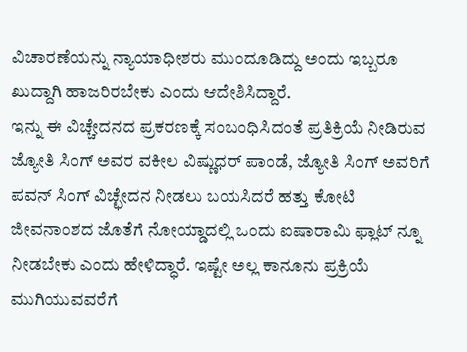ವಿಚಾರಣೆಯನ್ನು ನ್ಯಾಯಾಧೀಶರು ಮುಂದೂಡಿದ್ದು ಅಂದು ಇಬ್ಬರೂ ಖುದ್ದಾಗಿ ಹಾಜರಿರಬೇಕು ಎಂದು ಆದೇಶಿಸಿದ್ದಾರೆ.
ಇನ್ನು ಈ ವಿಚ್ಚೇದನದ ಪ್ರಕರಣಕ್ಕೆ ಸಂಬಂಧಿಸಿದಂತೆ ಪ್ರತಿಕ್ರಿಯೆ ನೀಡಿರುವ ಜ್ಯೋತಿ ಸಿಂಗ್ ಅವರ ವಕೀಲ ವಿಷ್ಣುಧರ್ ಪಾಂಡೆ, ಜ್ಯೋತಿ ಸಿಂಗ್ ಅವರಿಗೆ ಪವನ್ ಸಿಂಗ್ ವಿಚ್ಛೇದನ ನೀಡಲು ಬಯಸಿದರೆ ಹತ್ತು ಕೋಟಿ ಜೀವನಾಂಶದ ಜೊತೆಗೆ ನೋಯ್ಡಾದಲ್ಲಿ ಒಂದು ಐಷಾರಾಮಿ ಫ್ಲಾಟ್ ನ್ನೂ ನೀಡಬೇಕು ಎಂದು ಹೇಳಿದ್ಧಾರೆ. ಇಷ್ಟೇ ಅಲ್ಲ ಕಾನೂನು ಪ್ರಕ್ರಿಯೆ ಮುಗಿಯುವವರೆಗೆ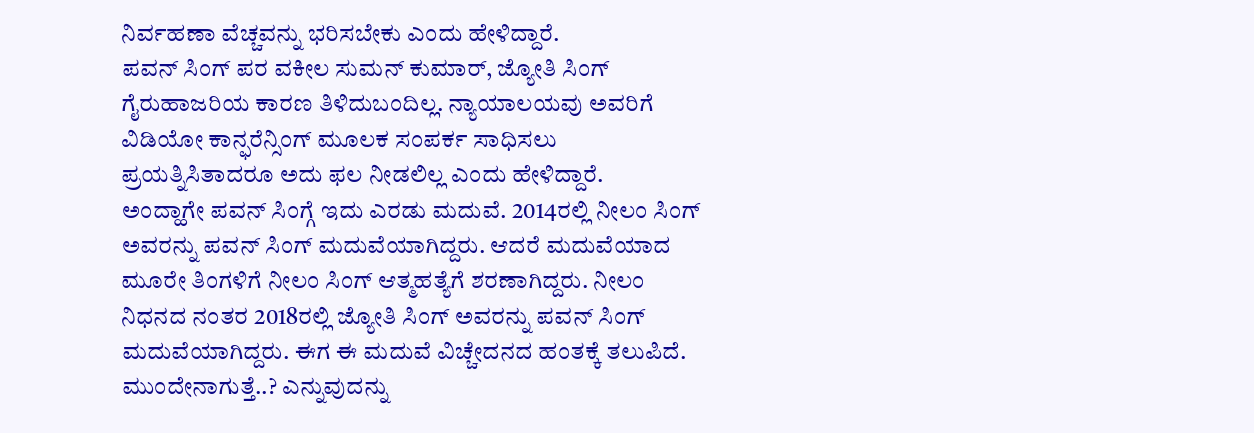ನಿರ್ವಹಣಾ ವೆಚ್ಚವನ್ನು ಭರಿಸಬೇಕು ಎಂದು ಹೇಳಿದ್ದಾರೆ.
ಪವನ್ ಸಿಂಗ್ ಪರ ವಕೀಲ ಸುಮನ್ ಕುಮಾರ್, ಜ್ಯೋತಿ ಸಿಂಗ್ ಗೈರುಹಾಜರಿಯ ಕಾರಣ ತಿಳಿದುಬಂದಿಲ್ಲ. ನ್ಯಾಯಾಲಯವು ಅವರಿಗೆ ವಿಡಿಯೋ ಕಾನ್ಫರೆನ್ಸಿಂಗ್ ಮೂಲಕ ಸಂಪರ್ಕ ಸಾಧಿಸಲು ಪ್ರಯತ್ನಿಸಿತಾದರೂ ಅದು ಫಲ ನೀಡಲಿಲ್ಲ ಎಂದು ಹೇಳಿದ್ದಾರೆ.
ಅಂದ್ಹಾಗೇ ಪವನ್ ಸಿಂಗ್ಗೆ ಇದು ಎರಡು ಮದುವೆ. 2014ರಲ್ಲಿ ನೀಲಂ ಸಿಂಗ್ ಅವರನ್ನು ಪವನ್ ಸಿಂಗ್ ಮದುವೆಯಾಗಿದ್ದರು. ಆದರೆ ಮದುವೆಯಾದ ಮೂರೇ ತಿಂಗಳಿಗೆ ನೀಲಂ ಸಿಂಗ್ ಆತ್ಮಹತ್ಯೆಗೆ ಶರಣಾಗಿದ್ದರು. ನೀಲಂ ನಿಧನದ ನಂತರ 2018ರಲ್ಲಿ ಜ್ಯೋತಿ ಸಿಂಗ್ ಅವರನ್ನು ಪವನ್ ಸಿಂಗ್ ಮದುವೆಯಾಗಿದ್ದರು. ಈಗ ಈ ಮದುವೆ ವಿಚ್ಚೇದನದ ಹಂತಕ್ಕೆ ತಲುಪಿದೆ. ಮುಂದೇನಾಗುತ್ತೆ..? ಎನ್ನುವುದನ್ನು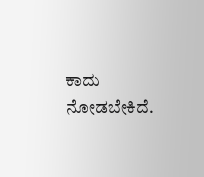ಕಾದು ನೋಡಬೇಕಿದೆ.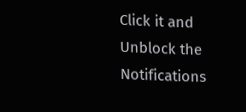Click it and Unblock the Notifications